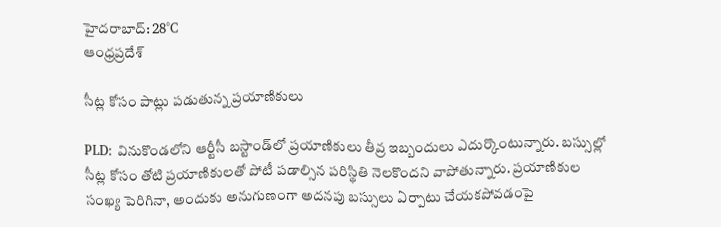హైదరాబాద్: 28°C
ఆంధ్రప్రదేశ్

సీట్ల కోసం పాట్లు పడుతున్న ప్రయాణికులు

PLD: వినుకొండలోని ఆర్టీసీ బస్టాండ్‌లో ప్రయాణికులు తీవ్ర ఇబ్బందులు ఎదుర్కొంటున్నారు. బస్సుల్లో సీట్ల కోసం తోటి ప్రయాణికులతో పోటీ పడాల్సిన పరిస్థితి నెలకొందని వాపోతున్నారు. ప్రయాణికుల సంఖ్య పెరిగినా, అందుకు అనుగుణంగా అదనపు బస్సులు ఏర్పాటు చేయకపోవడంపై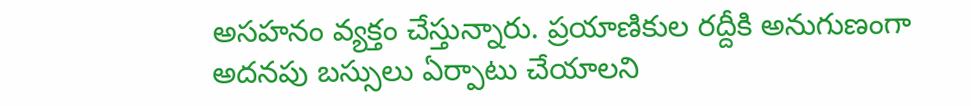అసహనం వ్యక్తం చేస్తున్నారు. ప్రయాణికుల రద్దీకి అనుగుణంగా అదనపు బస్సులు ఏర్పాటు చేయాలని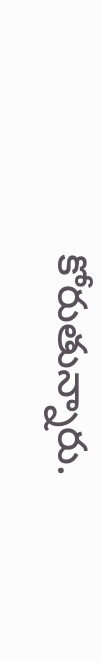కోరుతున్నారు.